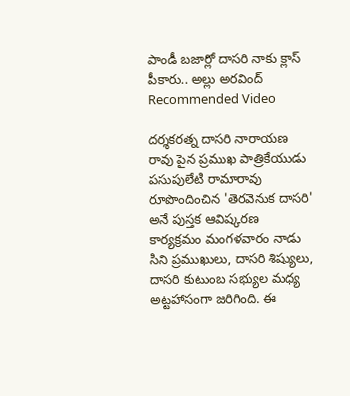పాండీ బజార్లో దాసరి నాకు క్లాస్ పీకారు.. అల్లు అరవింద్
Recommended Video

దర్శకరత్న దాసరి నారాయణ రావు పైన ప్రముఖ పాత్రికేయుడు పసుపులేటి రామారావు రూపొందించిన 'తెరవెనుక దాసరి' అనే పుస్తక ఆవిష్కరణ కార్యక్రమం మంగళవారం నాడు సిని ప్రముఖులు, దాసరి శిష్యులు, దాసరి కుటుంబ సభ్యుల మధ్య అట్టహాసంగా జరిగింది. ఈ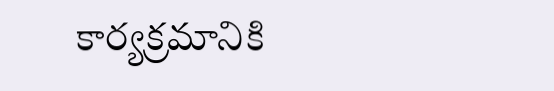కార్యక్రమానికి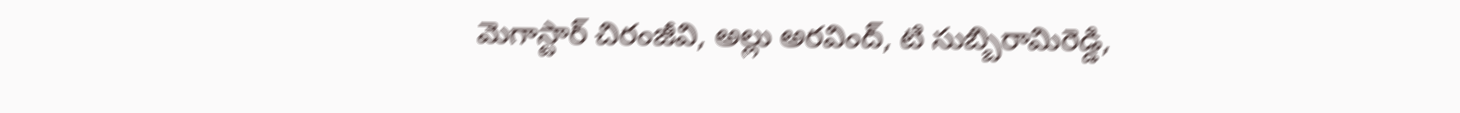మెగాస్టార్ చిరంజీవి, అల్లు అరవింద్, టి సుబ్బిరామిరెడ్డి,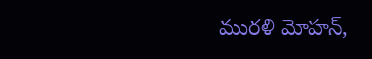మురళి మోహన్,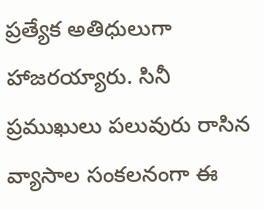ప్రత్యేక అతిధులుగా హాజరయ్యారు. సినీ ప్రముఖులు పలువురు రాసిన వ్యాసాల సంకలనంగా ఈ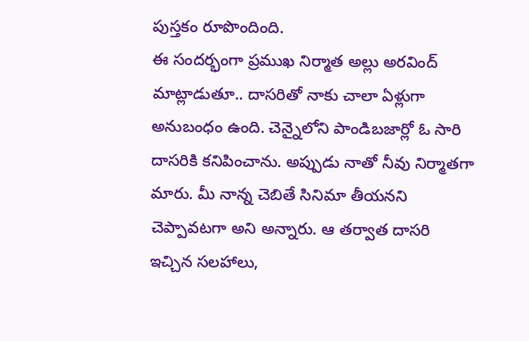పుస్తకం రూపొందింది.
ఈ సందర్భంగా ప్రముఖ నిర్మాత అల్లు అరవింద్ మాట్లాడుతూ.. దాసరితో నాకు చాలా ఏళ్లుగా అనుబంధం ఉంది. చెన్నైలోని పాండిబజార్లో ఓ సారి దాసరికి కనిపించాను. అప్పుడు నాతో నీవు నిర్మాతగా మారు. మీ నాన్న చెబితే సినిమా తీయనని చెప్పావటగా అని అన్నారు. ఆ తర్వాత దాసరి ఇచ్చిన సలహాలు,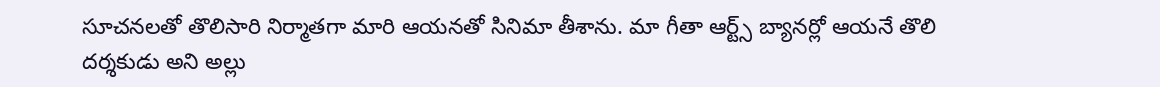సూచనలతో తొలిసారి నిర్మాతగా మారి ఆయనతో సినిమా తీశాను. మా గీతా ఆర్ట్స్ బ్యానర్లో ఆయనే తొలి దర్శకుడు అని అల్లు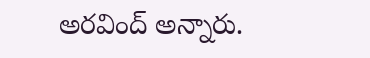అరవింద్ అన్నారు.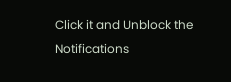Click it and Unblock the Notifications